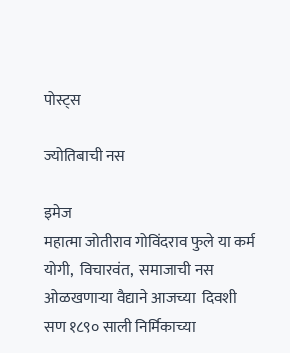पोस्ट्स

ज्योतिबाची नस

इमेज
महात्मा जोतीराव गोविंदराव फुले या कर्म योगी,  विचारवंत,  समाजाची नस ओळखणाऱ्या वैद्याने आजच्या  दिवशी सण १८९० साली निर्मिकाच्या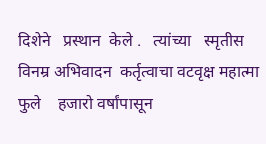दिशेने   प्रस्थान  केले .   त्यांच्या   स्मृतीस  विनम्र अभिवादन  कर्तृत्वाचा वटवृक्ष महात्मा फुले    हजारो वर्षांपासून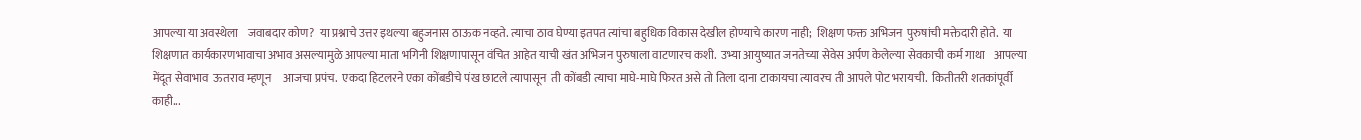आपल्या या अवस्थेला    जवाबदार कोण?  या प्रश्नाचे उत्तर इथल्या बहुजनास ठाऊक नव्हते. त्याचा ठाव घेण्या इतपत त्यांचा बहुधिक विकास देखील होण्याचे कारण नाही;  शिक्षण फक्त अभिजन  पुरुषांची मक्तेदारी होते.  या शिक्षणात कार्यकारणभावाचा अभाव असल्यामुळे आपल्या माता भगिनी शिक्षणापासून वंचित आहेत याची खंत अभिजन पुरुषाला वाटणारच कशी.  उभ्या आयुष्यात जनतेच्या सेवेस अर्पण केलेल्या सेवकाची कर्म गाथा    आपल्या मेंदूत सेवाभाव  ऊतराव म्हणून     आजचा प्रपंच.  एकदा हिटलरने एका कोंबडीचे पंख छाटले त्यापासून  ती कोंबडी त्याचा माघे-माघे फिरत असे तो तिला दाना टाकायचा त्यावरच ती आपले पोट भरायची.  कितीतरी शतकांपूर्वी काही...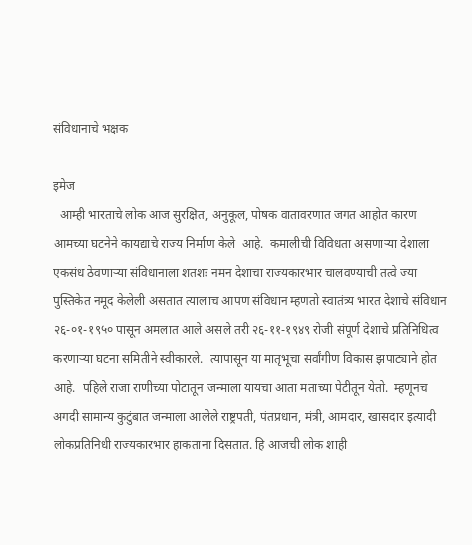संविधानाचे भक्षक

इमेज
  आम्ही भारताचे लोक आज सुरक्षित, अनुकूल, पोषक वातावरणात जगत आहोत कारण आमच्या घटनेने कायद्याचे राज्य निर्माण केले  आहे.  कमालीची विविधता असणाऱ्या देशाला एकसंध ठेवणाऱ्या संविधानाला शतशः नमन देशाचा राज्यकारभार चालवण्याची तत्वे ज्या पुस्तिकेत नमूद केलेली असतात त्यालाच आपण संविधान म्हणतो स्वातंत्र्य भारत देशाचे संविधान २६-०१-१९५० पासून अमलात आले असले तरी २६-११-१९४९ रोजी संपूर्ण देशाचे प्रतिनिधित्व करणाऱ्या घटना समितीने स्वीकारले.  त्यापासून या मातृभूचा सर्वांगीण विकास झपाट्याने होत आहे.  पहिले राजा राणीच्या पोटातून जन्माला यायचा आता मताच्या पेटीतून येतो.  म्हणूनच अगदी सामान्य कुटुंबात जन्माला आलेले राष्ट्रपती, पंतप्रधान, मंत्री, आमदार, खासदार इत्यादी लोकप्रतिनिधी राज्यकारभार हाकताना दिसतात. हि आजची लोक शाही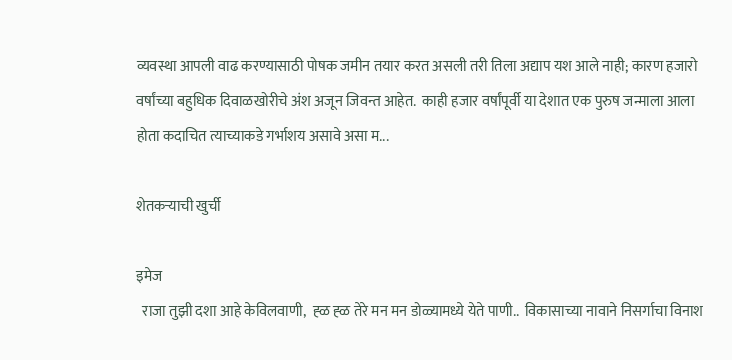व्यवस्था आपली वाढ करण्यासाठी पोषक जमीन तयार करत असली तरी तिला अद्याप यश आले नाही; कारण हजारो वर्षांच्या बहुधिक दिवाळखोरीचे अंश अजून जिवन्त आहेत.  काही हजार वर्षांपूर्वी या देशात एक पुरुष जन्माला आला होता कदाचित त्याच्याकडे गर्भाशय असावे असा म...

शेतकऱ्याची खुर्ची

इमेज
  राजा तुझी दशा आहे केविलवाणी,  ह्ळ ह्ळ तेरे मन मन डोळ्यामध्ये येते पाणी..  विकासाच्या नावाने निसर्गाचा विनाश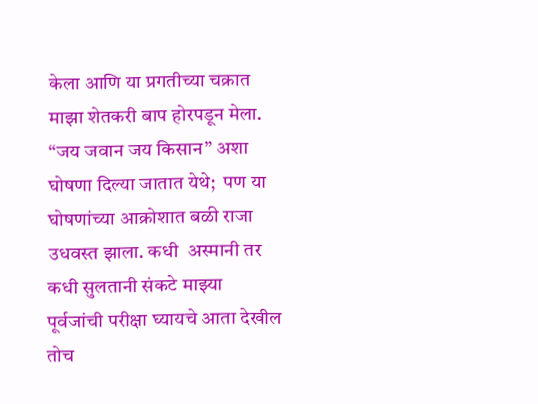केला आणि या प्रगतीच्या चक्रात माझा शेतकरी बाप होरपडून मेला.   “जय जवान जय किसान” अशा घोषणा दिल्या जातात येथे;  पण या घोषणांच्या आक्रोशात बळी राजा उधवस्त झाला. कधी  अस्मानी तर कधी सुलतानी संकटे माझ्या पूर्वजांची परीक्षा घ्यायचे आता देखील तोच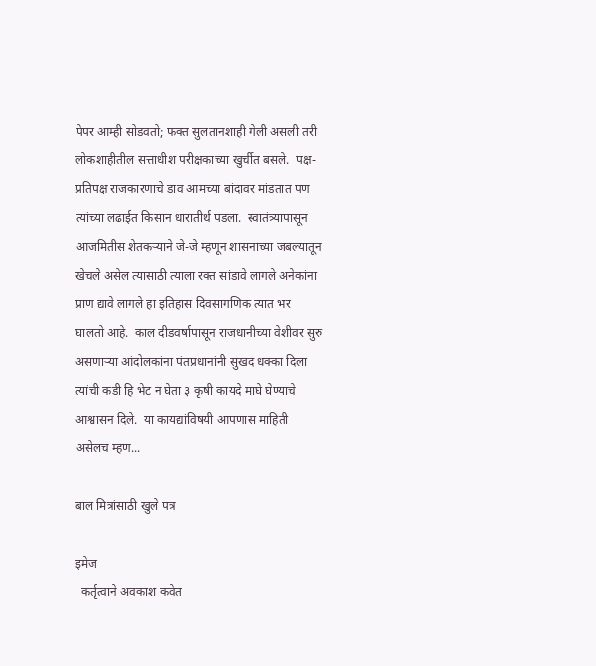पेपर आम्ही सोडवतो; फक्त सुलतानशाही गेली असली तरी लोकशाहीतील सत्ताधीश परीक्षकाच्या खुर्चीत बसले.  पक्ष-प्रतिपक्ष राजकारणाचे डाव आमच्या बांदावर मांडतात पण त्यांच्या लढाईत किसान धारातीर्थ पडला.  स्वातंत्र्यापासून आजमितीस शेतकऱ्याने जे-जे म्हणून शासनाच्या जबल्यातून खेचले असेल त्यासाठी त्याला रक्त सांडावे लागले अनेकांना प्राण द्यावे लागले हा इतिहास दिवसागणिक त्यात भर घालतो आहे.  काल दीडवर्षापासून राजधानीच्या वेशीवर सुरु असणाऱ्या आंदोलकांना पंतप्रधानांनी सुखद धक्का दिला  त्यांची कडी हि भेट न घेता ३ कृषी कायदे माघे घेण्याचे आश्वासन दिले.  या कायद्यांविषयी आपणास माहिती असेलच म्हण...

बाल मित्रांसाठी खुले पत्र

इमेज
  कर्तृत्वाने अवकाश कवेत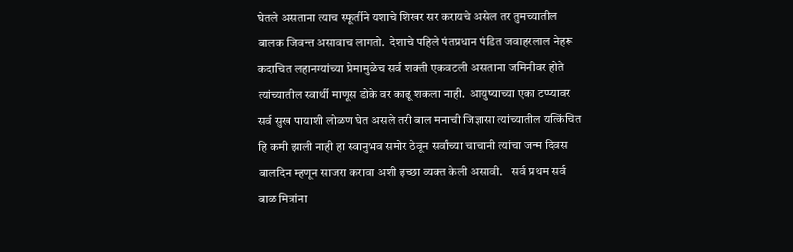घेतले असताना त्याच स्फूर्तीने यशाचे शिखर सर करायचे असेल तर तुमच्यातील बालक जिवन्त असावाच लागतो.  देशाचे पहिले पंतप्रधान पंडित जवाहरलाल नेहरू कदाचित लहानग्यांच्या प्रेमामुळेच सर्व शक्ती एकवटली असताना जमिनीवर होते त्यांच्यातील स्वार्थी माणूस डोके वर काढू शकला नाही.  आयुष्याच्या एका टप्प्यावर सर्व सुख पायाशी लोळण घेत असले तरी बाल मनाची जिज्ञासा त्यांच्यातील यत्किंचित हि कमी झाली नाही हा स्वानुभव समोर ठेवून सर्वांच्या चाचानी त्यांचा जन्म दिवस बालदिन म्हणून साजरा करावा अशी इच्छा व्यक्त केली असावी.    सर्व प्रथम सर्व बाळ मित्रांना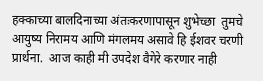हक्काच्या बालदिनाच्या अंतःकरणापासून शुभेच्छा  तुमचे आयुष्य निरामय आणि मंगलमय असावे हि ईशवर चरणी प्रार्थना.  आज काही मी उपदेश वैगेरे करणार नाही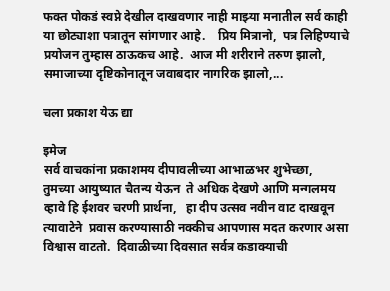फक्त पोकडं स्वप्ने देखील दाखवणार नाही माझ्या मनातील सर्व काही या छोट्याशा पत्रातून सांगणार आहे.    प्रिय मित्रानो,  पत्र लिहिण्याचे प्रयोजन तुम्हास ठाऊकच आहे.  आज मी शरीराने तरुण झालो,  समाजाच्या दृष्टिकोनातून जवाबदार नागरिक झालो,...

चला प्रकाश येऊ द्या

इमेज
सर्व वाचकांना प्रकाशमय दीपावलीच्या आभाळभर शुभेच्छा,  तुमच्या आयुष्यात चैतन्य येऊन  ते अधिक देखणे आणि मन्गलमय व्हावे हि ईशवर चरणी प्रार्थना,   हा दीप उत्सव नवीन वाट दाखवून त्यावाटेने  प्रवास करण्यासाठी नक्कीच आपणास मदत करणार असा विश्वास वाटतो.  दिवाळीच्या दिवसात सर्वत्र कडाक्याची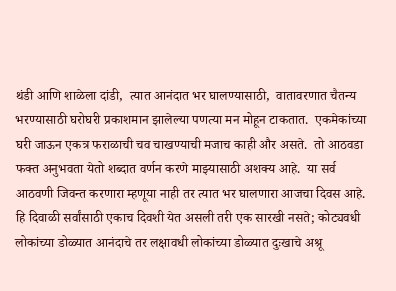थंडी आणि शाळेला दांडी,  त्यात आनंदात भर घालण्यासाठी,  वातावरणात चैतन्य भरण्यासाठी घरोघरी प्रकाशमान झालेल्या पणत्या मन मोहून टाकतात.  एकमेकांच्या घरी जाऊन एकत्र फराळाची चव चाखण्याची मजाच काही और असते.  तो आठवडा फक्त अनुभवता येतो शब्दात वर्णन करणे माझ्यासाठी अशक्य आहे.  या सर्व आठवणी जिवन्त करणारा म्हणूया नाही तर त्यात भर घालणारा आजचा दिवस आहे.  हि दिवाळी सर्वांसाठी एकाच दिवशी येत असली तरी एक सारखी नसते; कोट्यवधी लोकांच्या डोळ्यात आनंदाचे तर लक्षावधी लोकांच्या डोळ्यात दुःखाचे अश्रू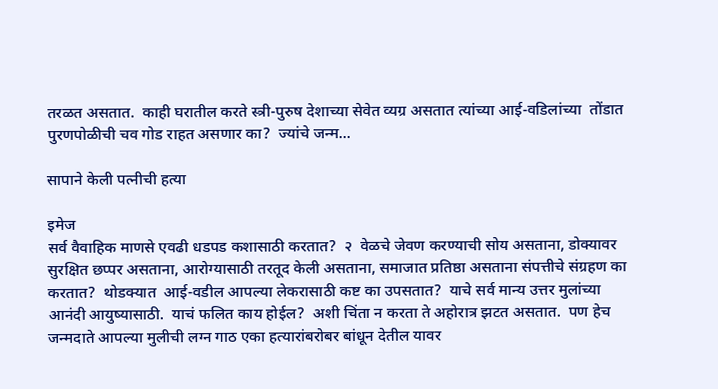तरळत असतात.  काही घरातील करते स्त्री-पुरुष देशाच्या सेवेत व्यग्र असतात त्यांच्या आई-वडिलांच्या  तोंडात पुरणपोळीची चव गोड राहत असणार का?  ज्यांचे जन्म...

सापाने केली पत्नीची हत्या

इमेज
सर्व वैवाहिक माणसे एवढी धडपड कशासाठी करतात?  २  वेळचे जेवण करण्याची सोय असताना, डोक्यावर सुरक्षित छप्पर असताना, आरोग्यासाठी तरतूद केली असताना, समाजात प्रतिष्ठा असताना संपत्तीचे संग्रहण का करतात?  थोडक्यात  आई-वडील आपल्या लेकरासाठी कष्ट का उपसतात?  याचे सर्व मान्य उत्तर मुलांच्या आनंदी आयुष्यासाठी.  याचं फलित काय होईल?  अशी चिंता न करता ते अहोरात्र झटत असतात.  पण हेच जन्मदाते आपल्या मुलीची लग्न गाठ एका हत्यारांबरोबर बांधून देतील यावर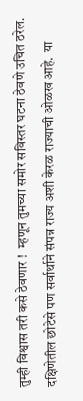तुम्ही विश्वास तरी कसे ठेवणार !  म्हणून तुमच्या समोर सविस्तर घटना ठेवणे उचित ठरेल.    दक्षिणेतील छोटेसे पण सर्वार्थाने संपन्न राज्य अशी केरळ राज्याची ओळख आहे.  या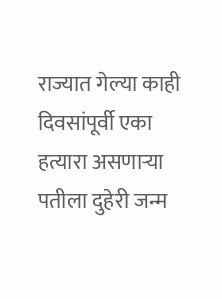राज्यात गेल्या काही दिवसांपूर्वी एका हत्यारा असणाऱ्या पतीला दुहेरी जन्म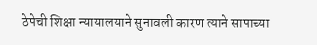ठेपेची शिक्षा न्यायालयाने सुनावली कारण त्याने सापाच्या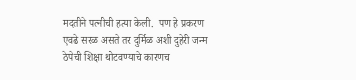मदतीने पत्नीची हत्या केली.  पण हे प्रकरण एवढे सरळ असते तर दुर्मिळ अशी दुहेरी जन्म ठेपेची शिक्षा थोटवण्याचे कारणच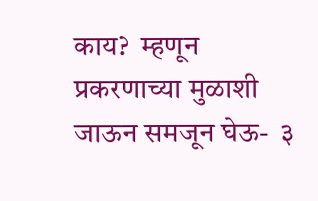काय?  म्हणून प्रकरणाच्या मुळाशी जाऊन समजून घेऊ-  ३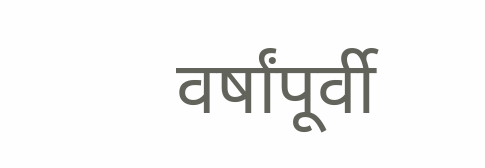वर्षांपूर्वी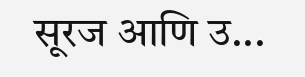सूरज आणि उ...